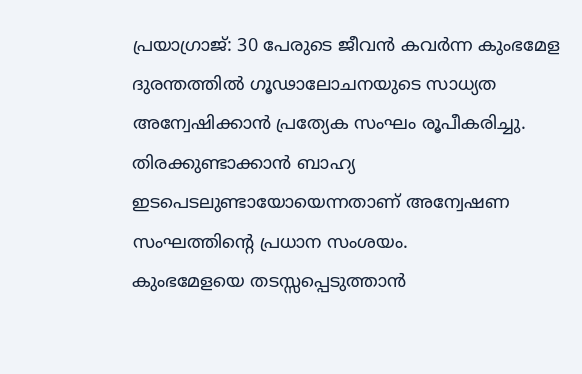പ്രയാഗ്രാജ്: 30 പേരുടെ ജീവൻ കവർന്ന കുംഭമേള ദുരന്തത്തിൽ ഗൂഢാലോചനയുടെ സാധ്യത അന്വേഷിക്കാൻ പ്രത്യേക സംഘം രൂപീകരിച്ചു. തിരക്കുണ്ടാക്കാൻ ബാഹ്യ ഇടപെടലുണ്ടായോയെന്നതാണ് അന്വേഷണ സംഘത്തിന്റെ പ്രധാന സംശയം.
കുംഭമേളയെ തടസ്സപ്പെടുത്താൻ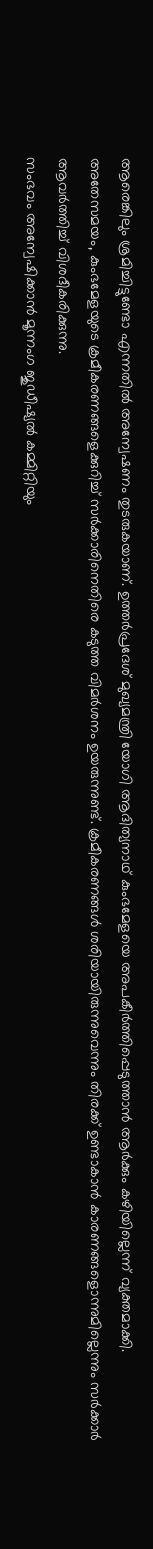ആരെങ്കിലും ശ്രമിച്ചിട്ടുണ്ടോ എന്നതിൽ അന്വേഷണം തുടരുകയാണ്. ഉത്തർപ്രദേശ് മുഖ്യമന്ത്രി യോഗി ആദിത്യനാഥ് കുംഭമേളയെ അപകീർത്തിപ്പെടുത്താൻ ആർക്കും കഴിയില്ലെന്ന് വ്യക്തമാക്കി.
അതേസമയം, കുംഭമേളയുടെ ക്രമീകരണങ്ങളെക്കുറിച്ച് സർക്കാരിനെതിരെ കടുത്ത വിമർശനം ഉയരുന്നുണ്ട്. ക്രമീകരണങ്ങൾ ശരിയായിരുന്നുവെന്നും തിരക്ക് ഉണ്ടാകാൻ കാരണങ്ങളൊന്നുമില്ലെന്നും സർക്കാർ ആവർത്തിച്ച് വിശദീകരിക്കുന്നു.
സംഭവം അന്വേഷിക്കാൻ മൂന്നംഗ ജുഡീഷ്യൽ കമ്മിറ്റിയും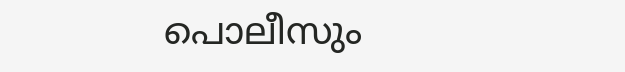പൊലീസും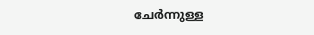ചേർന്നുള്ള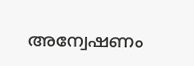അന്വേഷണം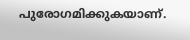പുരോഗമിക്കുകയാണ്.